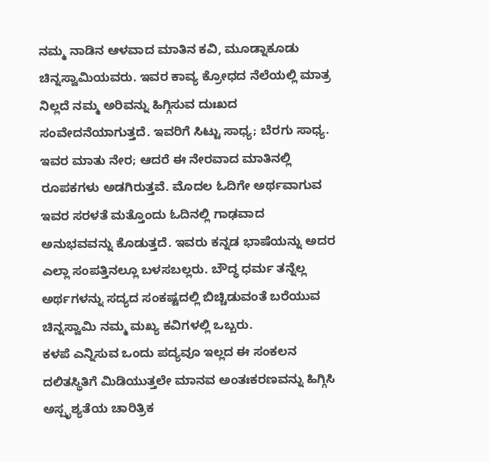ನಮ್ಮ ನಾಡಿನ ಆಳವಾದ ಮಾತಿನ ಕವಿ, ಮೂಡ್ನಾಕೂಡು ಚಿನ್ನಸ್ವಾಮಿಯವರು. ಇವರ ಕಾವ್ಯ ಕ್ರೋಧದ ನೆಲೆಯಲ್ಲಿ ಮಾತ್ರ ನಿಲ್ಲದೆ ನಮ್ಮ ಅರಿವನ್ನು ಹಿಗ್ಗಿಸುವ ದುಃಖದ ಸಂವೇದನೆಯಾಗುತ್ತದೆ. ಇವರಿಗೆ ಸಿಟ್ಟು ಸಾಧ್ಯ; ಬೆರಗು ಸಾಧ್ಯ. ಇವರ ಮಾತು ನೇರ; ಆದರೆ ಈ ನೇರವಾದ ಮಾತಿನಲ್ಲಿ ರೂಪಕಗಳು ಅಡಗಿರುತ್ತವೆ. ಮೊದಲ ಓದಿಗೇ ಅರ್ಥವಾಗುವ ಇವರ ಸರಳತೆ ಮತ್ತೊಂದು ಓದಿನಲ್ಲಿ ಗಾಢವಾದ ಅನುಭವವನ್ನು ಕೊಡುತ್ತದೆ. ಇವರು ಕನ್ನಡ ಭಾಷೆಯನ್ನು ಅದರ ಎಲ್ಲಾ ಸಂಪತ್ತಿನಲ್ಲೂ ಬಳಸಬಲ್ಲರು. ಬೌದ್ಧ ಧರ್ಮ ತನ್ನೆಲ್ಲ ಅರ್ಥಗಳನ್ನು ಸದ್ಯದ ಸಂಕಷ್ಟದಲ್ಲಿ ಬಿಚ್ಚಿಡುವಂತೆ ಬರೆಯುವ ಚಿನ್ನಸ್ವಾಮಿ ನಮ್ಮ ಮಖ್ಯ ಕವಿಗಳಲ್ಲಿ ಒಬ್ಬರು.
ಕಳಪೆ ಎನ್ನಿಸುವ ಒಂದು ಪದ್ಯವೂ ಇಲ್ಲದ ಈ ಸಂಕಲನ ದಲಿತಸ್ಥಿತಿಗೆ ಮಿಡಿಯುತ್ತಲೇ ಮಾನವ ಅಂತಃಕರಣವನ್ನು ಹಿಗ್ಗಿಸಿ ಅಸ್ಪೃಶ್ಯತೆಯ ಚಾರಿತ್ರಿಕ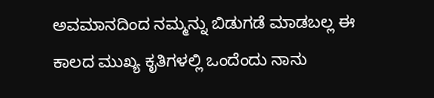ಅವಮಾನದಿಂದ ನಮ್ಮನ್ನು ಬಿಡುಗಡೆ ಮಾಡಬಲ್ಲ ಈ ಕಾಲದ ಮುಖ್ಯ ಕೃತಿಗಳಲ್ಲಿ ಒಂದೆಂದು ನಾನು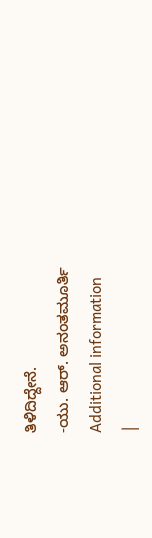ತಿಳಿದಿದ್ದೇನೆ.
-ಯು. ಆರ್. ಅನಂತಮೂರ್ತಿ
Additional information
|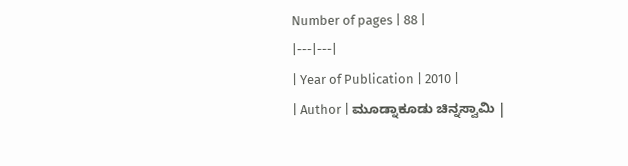Number of pages | 88 |
|---|---|
| Year of Publication | 2010 |
| Author | ಮೂಡ್ನಾಕೂಡು ಚಿನ್ನಸ್ವಾಮಿ |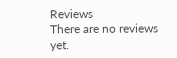Reviews
There are no reviews yet.